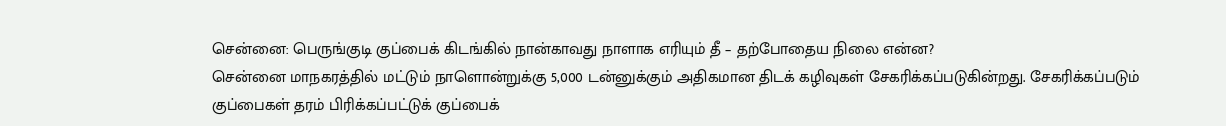சென்னை: பெருங்குடி குப்பைக் கிடங்கில் நான்காவது நாளாக எரியும் தீ – தற்போதைய நிலை என்ன?
சென்னை மாநகரத்தில் மட்டும் நாளொன்றுக்கு 5,000 டன்னுக்கும் அதிகமான திடக் கழிவுகள் சேகரிக்கப்படுகின்றது. சேகரிக்கப்படும் குப்பைகள் தரம் பிரிக்கப்பட்டுக் குப்பைக்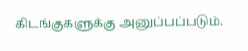கிடங்குகளுக்கு அனுப்பப்படும்.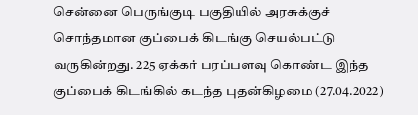சென்னை பெருங்குடி பகுதியில் அரசுக்குச் சொந்தமான குப்பைக் கிடங்கு செயல்பட்டு வருகின்றது. 225 ஏக்கர் பரப்பளவு கொண்ட இந்த குப்பைக் கிடங்கில் கடந்த புதன்கிழமை (27.04.2022)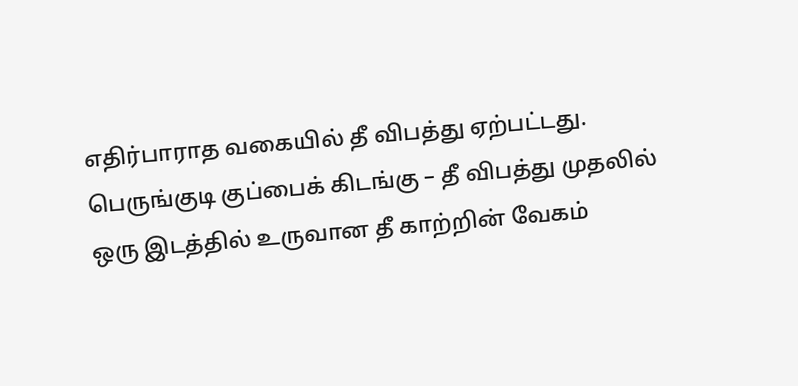எதிர்பாராத வகையில் தீ விபத்து ஏற்பட்டது. பெருங்குடி குப்பைக் கிடங்கு – தீ விபத்து முதலில் ஒரு இடத்தில் உருவான தீ காற்றின் வேகம்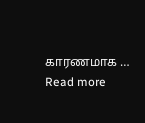காரணமாக … Read more